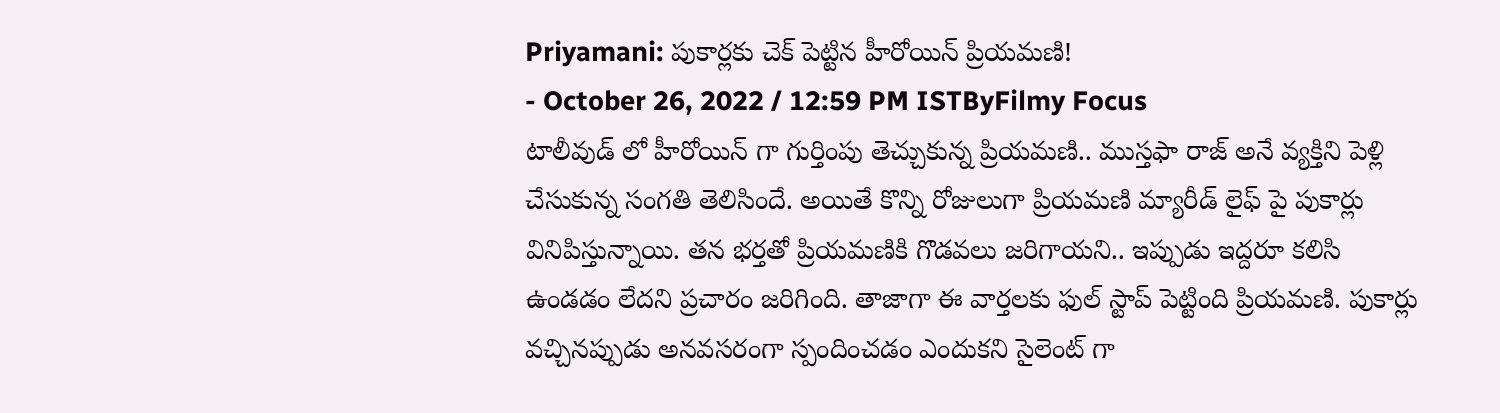Priyamani: పుకార్లకు చెక్ పెట్టిన హీరోయిన్ ప్రియమణి!
- October 26, 2022 / 12:59 PM ISTByFilmy Focus
టాలీవుడ్ లో హీరోయిన్ గా గుర్తింపు తెచ్చుకున్న ప్రియమణి.. ముస్తఫా రాజ్ అనే వ్యక్తిని పెళ్లి చేసుకున్న సంగతి తెలిసిందే. అయితే కొన్ని రోజులుగా ప్రియమణి మ్యారీడ్ లైఫ్ పై పుకార్లు వినిపిస్తున్నాయి. తన భర్తతో ప్రియమణికి గొడవలు జరిగాయని.. ఇప్పుడు ఇద్దరూ కలిసి ఉండడం లేదని ప్రచారం జరిగింది. తాజాగా ఈ వార్తలకు ఫుల్ స్టాప్ పెట్టింది ప్రియమణి. పుకార్లు వచ్చినప్పుడు అనవసరంగా స్పందించడం ఎందుకని సైలెంట్ గా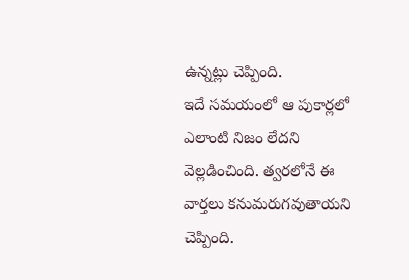ఉన్నట్లు చెప్పింది.
ఇదే సమయంలో ఆ పుకార్లలో ఎలాంటి నిజం లేదని వెల్లడించింది. త్వరలోనే ఈ వార్తలు కనుమరుగవుతాయని చెప్పింది.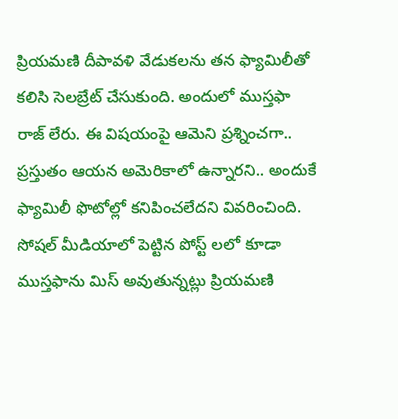ప్రియమణి దీపావళి వేడుకలను తన ఫ్యామిలీతో కలిసి సెలబ్రేట్ చేసుకుంది. అందులో ముస్తఫా రాజ్ లేరు. ఈ విషయంపై ఆమెని ప్రశ్నించగా.. ప్రస్తుతం ఆయన అమెరికాలో ఉన్నారని.. అందుకే ఫ్యామిలీ ఫొటోల్లో కనిపించలేదని వివరించింది. సోషల్ మీడియాలో పెట్టిన పోస్ట్ లలో కూడా ముస్తఫాను మిస్ అవుతున్నట్లు ప్రియమణి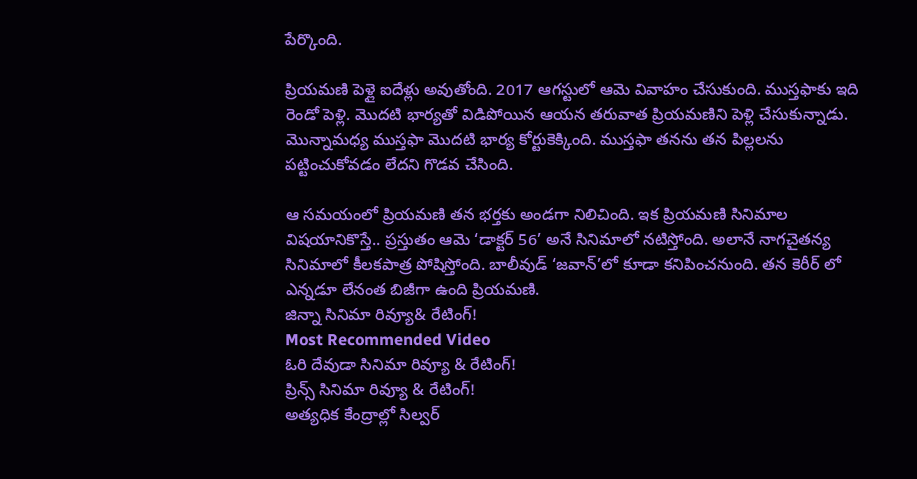పేర్కొంది.

ప్రియమణి పెళ్లై ఐదేళ్లు అవుతోంది. 2017 ఆగస్టులో ఆమె వివాహం చేసుకుంది. ముస్తఫాకు ఇది రెండో పెళ్లి. మొదటి భార్యతో విడిపోయిన ఆయన తరువాత ప్రియమణిని పెళ్లి చేసుకున్నాడు. మొన్నామధ్య ముస్తఫా మొదటి భార్య కోర్టుకెక్కింది. ముస్తఫా తనను తన పిల్లలను పట్టించుకోవడం లేదని గొడవ చేసింది.

ఆ సమయంలో ప్రియమణి తన భర్తకు అండగా నిలిచింది. ఇక ప్రియమణి సినిమాల విషయానికొస్తే.. ప్రస్తుతం ఆమె ‘డాక్టర్ 56’ అనే సినిమాలో నటిస్తోంది. అలానే నాగచైతన్య సినిమాలో కీలకపాత్ర పోషిస్తోంది. బాలీవుడ్ ‘జవాన్’లో కూడా కనిపించనుంది. తన కెరీర్ లో ఎన్నడూ లేనంత బిజీగా ఉంది ప్రియమణి.
జిన్నా సినిమా రివ్యూ& రేటింగ్!
Most Recommended Video
ఓరి దేవుడా సినిమా రివ్యూ & రేటింగ్!
ప్రిన్స్ సినిమా రివ్యూ & రేటింగ్!
అత్యధిక కేంద్రాల్లో సిల్వర్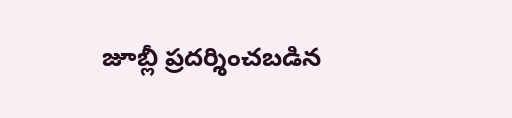జూబ్లీ ప్రదర్శించబడిన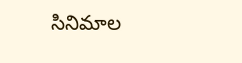సినిమాల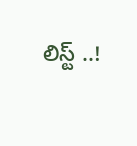లిస్ట్ ..!